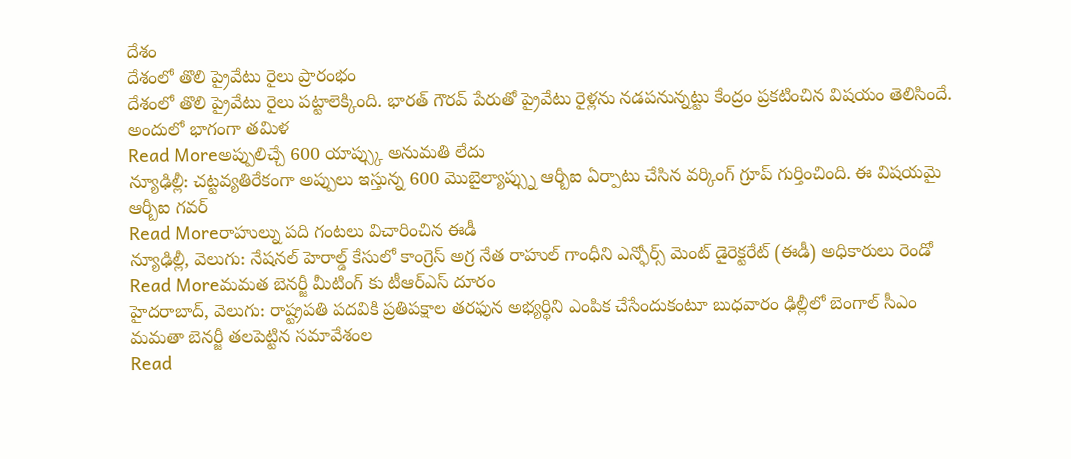దేశం
దేశంలో తొలి ప్రైవేటు రైలు ప్రారంభం
దేశంలో తొలి ప్రైవేటు రైలు పట్టాలెక్కింది. భారత్ గౌరవ్ పేరుతో ప్రైవేటు రైళ్లను నడపనున్నట్టు కేంద్రం ప్రకటించిన విషయం తెలిసిందే. అందులో భాగంగా తమిళ
Read Moreఅప్పులిచ్చే 600 యాప్స్కు అనుమతి లేదు
న్యూఢిల్లీ: చట్టవ్యతిరేకంగా అప్పులు ఇస్తున్న 600 మొబైల్యాప్స్ను ఆర్బీఐ ఏర్పాటు చేసిన వర్కింగ్ గ్రూప్ గుర్తించింది. ఈ విషయమై ఆర్బీఐ గవర్
Read Moreరాహుల్ను పది గంటలు విచారించిన ఈడీ
న్యూఢిల్లీ, వెలుగు: నేషనల్ హెరాల్డ్ కేసులో కాంగ్రెస్ అగ్ర నేత రాహుల్ గాంధీని ఎన్ఫోర్స్ మెంట్ డైరెక్టరేట్ (ఈడీ) అధికారులు రెండో
Read Moreమమత బెనర్జీ మీటింగ్ కు టీఆర్ఎస్ దూరం
హైదరాబాద్, వెలుగు: రాష్ట్రపతి పదవికి ప్రతిపక్షాల తరఫున అభ్యర్థిని ఎంపిక చేసేందుకంటూ బుధవారం ఢిల్లీలో బెంగాల్ సీఎం మమతా బెనర్జీ తలపెట్టిన సమావేశంల
Read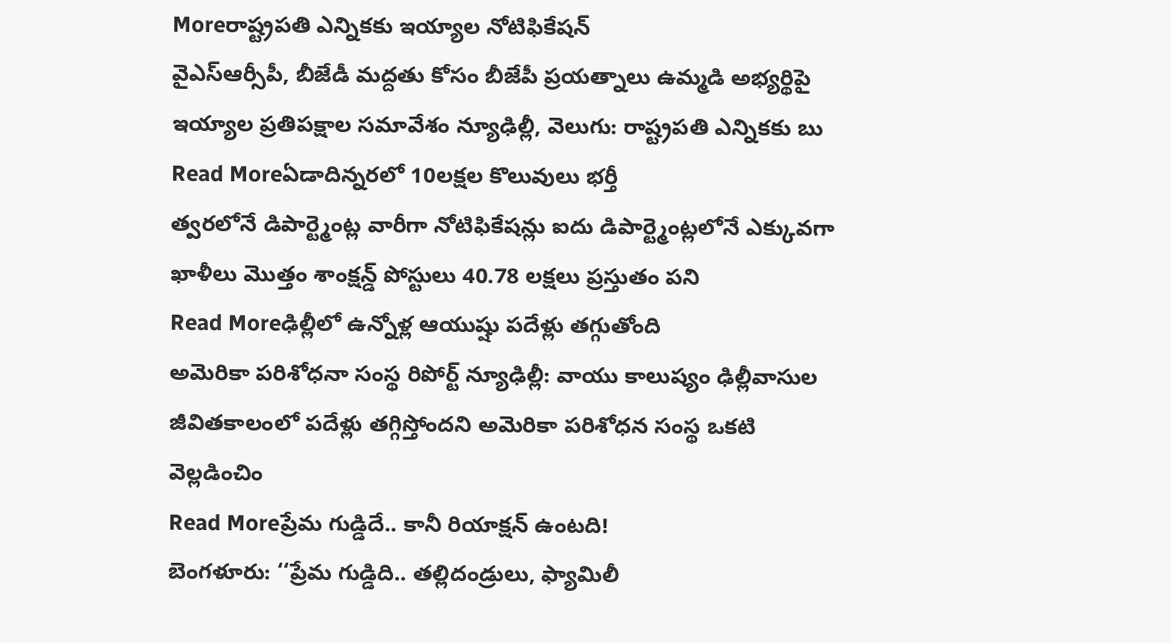Moreరాష్ట్రపతి ఎన్నికకు ఇయ్యాల నోటిఫికేషన్
వైఎస్ఆర్సీపీ, బీజేడీ మద్దతు కోసం బీజేపీ ప్రయత్నాలు ఉమ్మడి అభ్యర్థిపై ఇయ్యాల ప్రతిపక్షాల సమావేశం న్యూఢిల్లీ, వెలుగు: రాష్ట్రపతి ఎన్నికకు బు
Read Moreఏడాదిన్నరలో 10లక్షల కొలువులు భర్తీ
త్వరలోనే డిపార్ట్మెంట్ల వారీగా నోటిఫికేషన్లు ఐదు డిపార్ట్మెంట్లలోనే ఎక్కువగా ఖాళీలు మొత్తం శాంక్షన్డ్ పోస్టులు 40.78 లక్షలు ప్రస్తుతం పని
Read Moreఢిల్లీలో ఉన్నోళ్ల ఆయుష్షు పదేళ్లు తగ్గుతోంది
అమెరికా పరిశోధనా సంస్థ రిపోర్ట్ న్యూఢిల్లీ: వాయు కాలుష్యం ఢిల్లీవాసుల జీవితకాలంలో పదేళ్లు తగ్గిస్తోందని అమెరికా పరిశోధన సంస్థ ఒకటి వెల్లడించిం
Read Moreప్రేమ గుడ్డిదే.. కానీ రియాక్షన్ ఉంటది!
బెంగళూరు: ‘‘ప్రేమ గుడ్డిది.. తల్లిదండ్రులు, ఫ్యామిలీ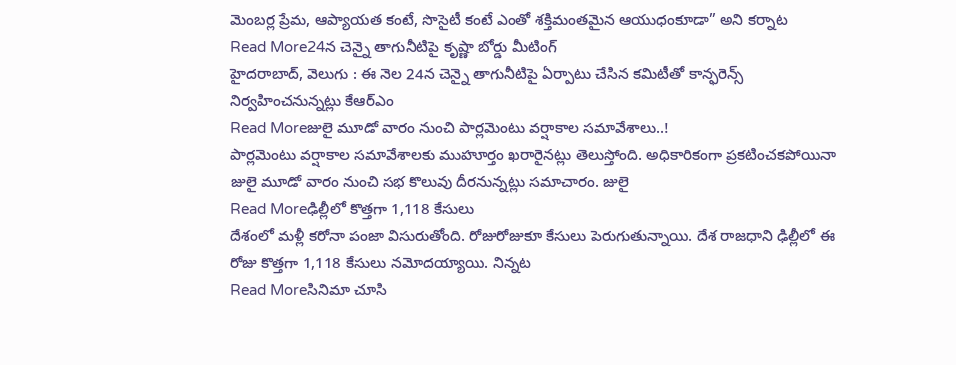మెంబర్ల ప్రేమ, ఆప్యాయత కంటే, సొసైటీ కంటే ఎంతో శక్తిమంతమైన ఆయుధంకూడా” అని కర్నాట
Read More24న చెన్నై తాగునీటిపై కృష్ణా బోర్డు మీటింగ్
హైదరాబాద్, వెలుగు : ఈ నెల 24న చెన్నై తాగునీటిపై ఏర్పాటు చేసిన కమిటీతో కాన్ఫరెన్స్ నిర్వహించనున్నట్లు కేఆర్ఎం
Read Moreజులై మూడో వారం నుంచి పార్లమెంటు వర్షాకాల సమావేశాలు..!
పార్లమెంటు వర్షాకాల సమావేశాలకు ముహూర్తం ఖరారైనట్లు తెలుస్తోంది. అధికారికంగా ప్రకటించకపోయినా జులై మూడో వారం నుంచి సభ కొలువు దీరనున్నట్లు సమాచారం. జులై
Read Moreఢిల్లీలో కొత్తగా 1,118 కేసులు
దేశంలో మళ్లీ కరోనా పంజా విసురుతోంది. రోజురోజుకూ కేసులు పెరుగుతున్నాయి. దేశ రాజధాని ఢిల్లీలో ఈ రోజు కొత్తగా 1,118 కేసులు నమోదయ్యాయి. నిన్నట
Read Moreసినిమా చూసి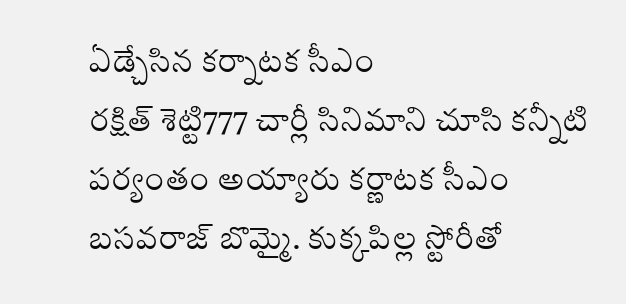ఏడ్చేసిన కర్నాటక సీఎం
రక్షిత్ శెట్టి777 చార్లీ సినిమాని చూసి కన్నీటి పర్యంతం అయ్యారు కర్ణాటక సీఎం బసవరాజ్ బొమ్మై. కుక్కపిల్ల స్టోరీతో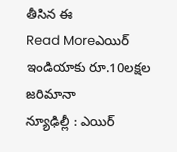తీసిన ఈ
Read Moreఎయిర్ ఇండియాకు రూ.10లక్షల జరిమానా
న్యూఢిల్లీ : ఎయిర్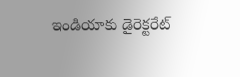ఇండియాకు డైరెక్టరేట్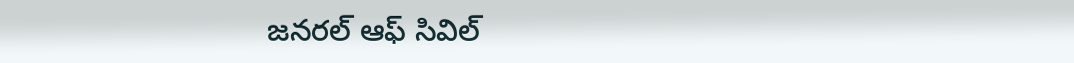జనరల్ ఆఫ్ సివిల్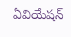ఏవియేషన్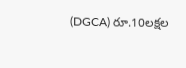(DGCA) రూ.10లక్షల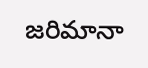జరిమానా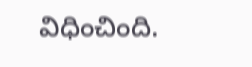విధించింది.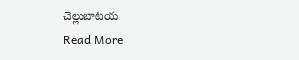చెల్లుబాటయ
Read More